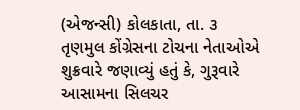(એજન્સી) કોલકાતા, તા. ૩
તૃણમુલ કોંગ્રેસના ટોચના નેતાઓએ શુક્રવારે જણાવ્યું હતું કે, ગુરૂવારે આસામના સિલચર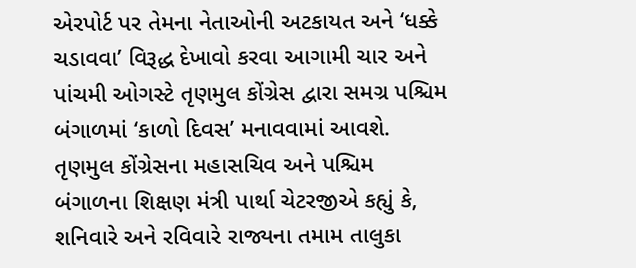એરપોર્ટ પર તેમના નેતાઓની અટકાયત અને ‘ધક્કે ચડાવવા’ વિરૂદ્ધ દેખાવો કરવા આગામી ચાર અને પાંચમી ઓગસ્ટે તૃણમુલ કોંગ્રેસ દ્વારા સમગ્ર પશ્ચિમ બંગાળમાં ‘કાળો દિવસ’ મનાવવામાં આવશે. તૃણમુલ કોંગ્રેસના મહાસચિવ અને પશ્ચિમ બંગાળના શિક્ષણ મંત્રી પાર્થા ચેટરજીએ કહ્યું કે, શનિવારે અને રવિવારે રાજ્યના તમામ તાલુકા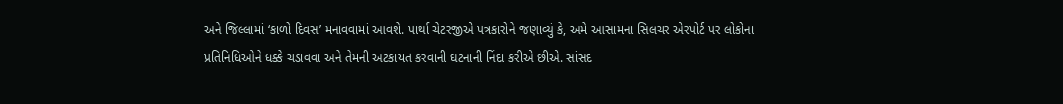અને જિલ્લામાં ‘કાળો દિવસ’ મનાવવામાં આવશે. પાર્થા ચેટરજીએ પત્રકારોને જણાવ્યું કે, અમે આસામના સિલચર એરપોર્ટ પર લોકોના પ્રતિનિધિઓને ધક્કે ચડાવવા અને તેમની અટકાયત કરવાની ઘટનાની નિંદા કરીએ છીએ. સાંસદ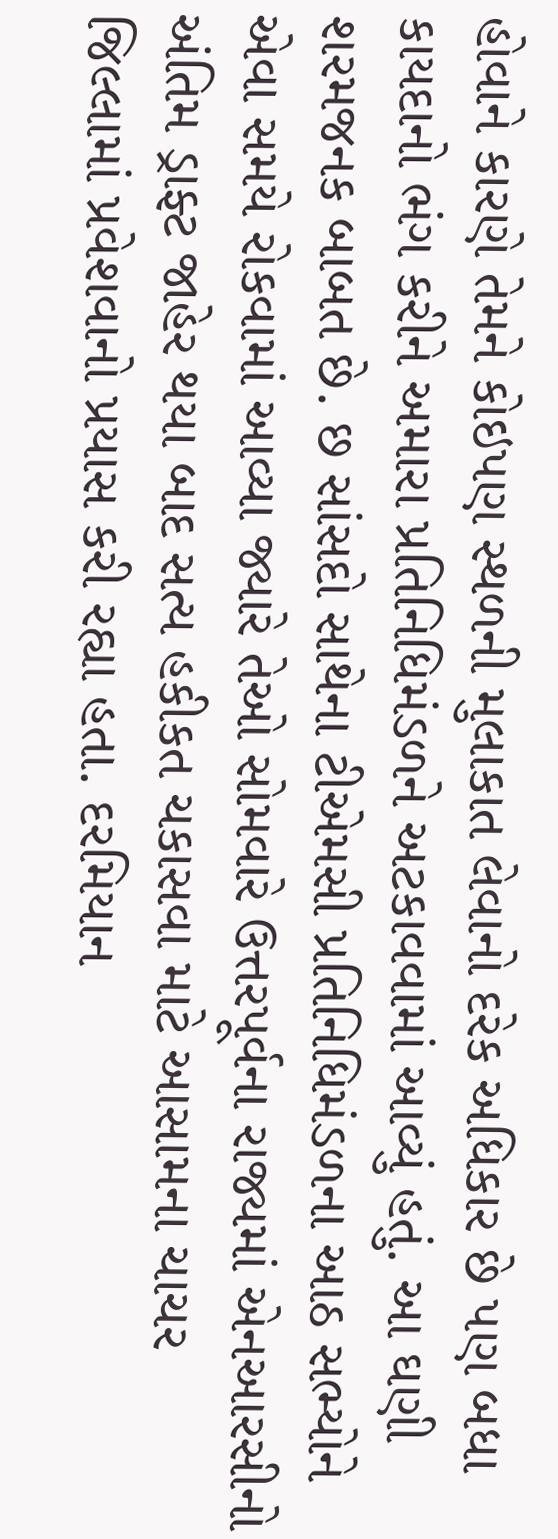હોવાને કારણે તેમને કોઇપણ સ્થળની મુલાકાત લેવાનો દરેક અધિકાર છે પણ બધા કાયદાનો ભંગ કરીને અમારા પ્રતિનિધિમંડળને અટકાવવામાં આવ્યું હતું. આ ઘણી શરમજનક બાબત છે. છ સાંસદો સાથેના ટીએમસી પ્રતિનિધિમંડળના આઠ સભ્યોને એવા સમયે રોકવામાં આવ્યા જ્યારે તેઓ સોમવારે ઉત્તરપૂર્વના રાજ્યમાં એનઆરસીનો અંતિમ ડ્રાફ્ટ જાહેર થયા બાદ સત્ય હકીકત ચકાસવા માટે આસામના ચાચર જિલ્લામાં પ્રવેશવાનો પ્રયાસ કરી રહ્યા હતા. દરમિયાન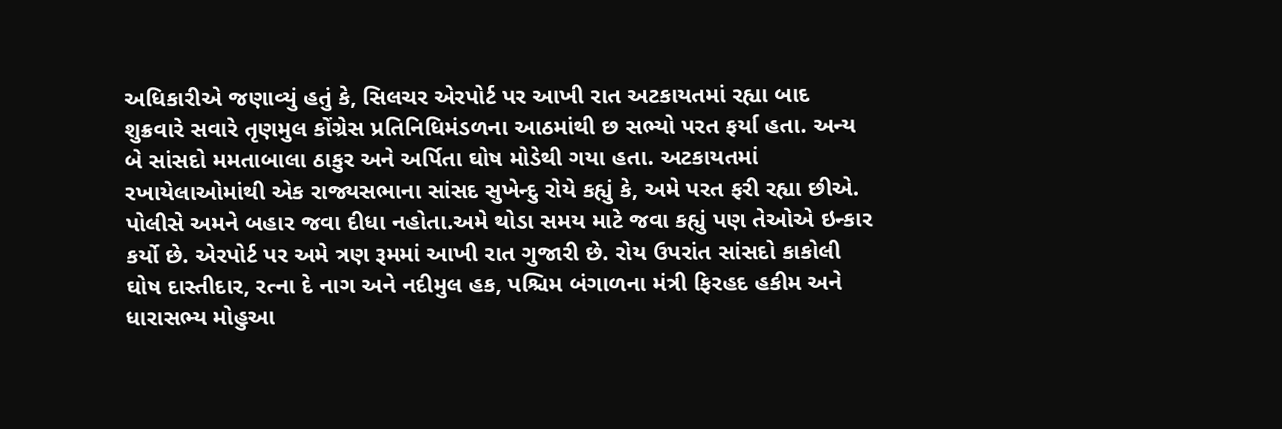અધિકારીએ જણાવ્યું હતું કે, સિલચર એરપોર્ટ પર આખી રાત અટકાયતમાં રહ્યા બાદ શુક્રવારે સવારે તૃણમુલ કોંગ્રેસ પ્રતિનિધિમંડળના આઠમાંથી છ સભ્યો પરત ફર્યા હતા. અન્ય બે સાંસદો મમતાબાલા ઠાકુર અને અર્પિતા ઘોષ મોડેથી ગયા હતા. અટકાયતમાં રખાયેલાઓમાંથી એક રાજ્યસભાના સાંસદ સુખેન્દુ રોયે કહ્યું કે, અમે પરત ફરી રહ્યા છીએ. પોલીસે અમને બહાર જવા દીધા નહોતા.અમે થોડા સમય માટે જવા કહ્યું પણ તેઓએ ઇન્કાર કર્યો છે. એરપોર્ટ પર અમે ત્રણ રૂમમાં આખી રાત ગુજારી છે. રોય ઉપરાંત સાંસદો કાકોલી ઘોષ દાસ્તીદાર, રત્ના દે નાગ અને નદીમુલ હક, પશ્ચિમ બંગાળના મંત્રી ફિરહદ હકીમ અને ધારાસભ્ય મોહુઆ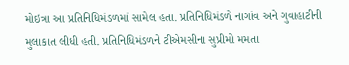મોઇત્રા આ પ્રતિનિધિમંડળમાં સામેલ હતા. પ્રતિનિધિમંડળે નાગાંવ અને ગુવાહાટીની મુલાકાત લીધી હતી. પ્રતિનિધિમંડળને ટીએમસીના સુપ્રીમો મમતા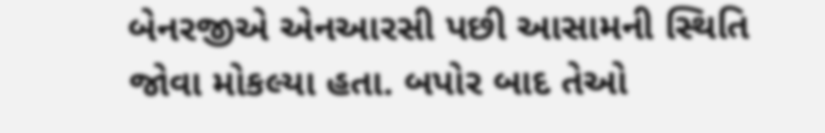બેનરજીએ એનઆરસી પછી આસામની સ્થિતિ જોવા મોકલ્યા હતા. બપોર બાદ તેઓ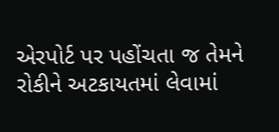એરપોર્ટ પર પહોંચતા જ તેમને રોકીને અટકાયતમાં લેવામાં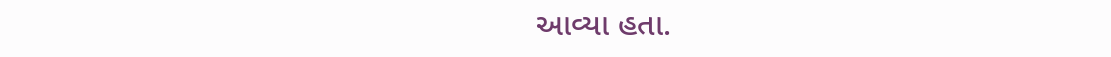આવ્યા હતા.